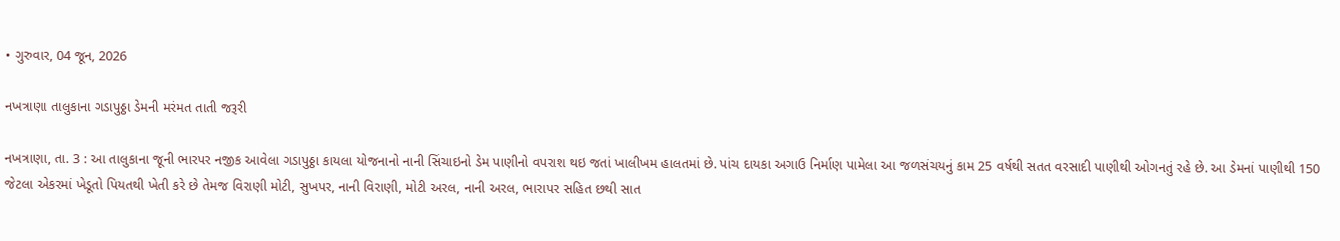• ગુરુવાર, 04 જૂન, 2026

નખત્રાણા તાલુકાના ગડાપુઠ્ઠા ડેમની મરંમત તાતી જરૂરી

નખત્રાણા, તા. 3 : આ તાલુકાના જૂની ભારપર નજીક આવેલા ગડાપુઠ્ઠા કાયલા યોજનાનો નાની સિંચાઇનો ડેમ પાણીનો વપરાશ થઇ જતાં ખાલીખમ હાલતમાં છે. પાંચ દાયકા અગાઉ નિર્માણ પામેલા આ જળસંચયનું કામ 25 વર્ષથી સતત વરસાદી પાણીથી ઓગનતું રહે છે. આ ડેમનાં પાણીથી 150 જેટલા એકરમાં ખેડૂતો પિયતથી ખેતી કરે છે તેમજ વિરાણી મોટી, સુખપર, નાની વિરાણી, મોટી અરલ, નાની અરલ, ભારાપર સહિત છથી સાત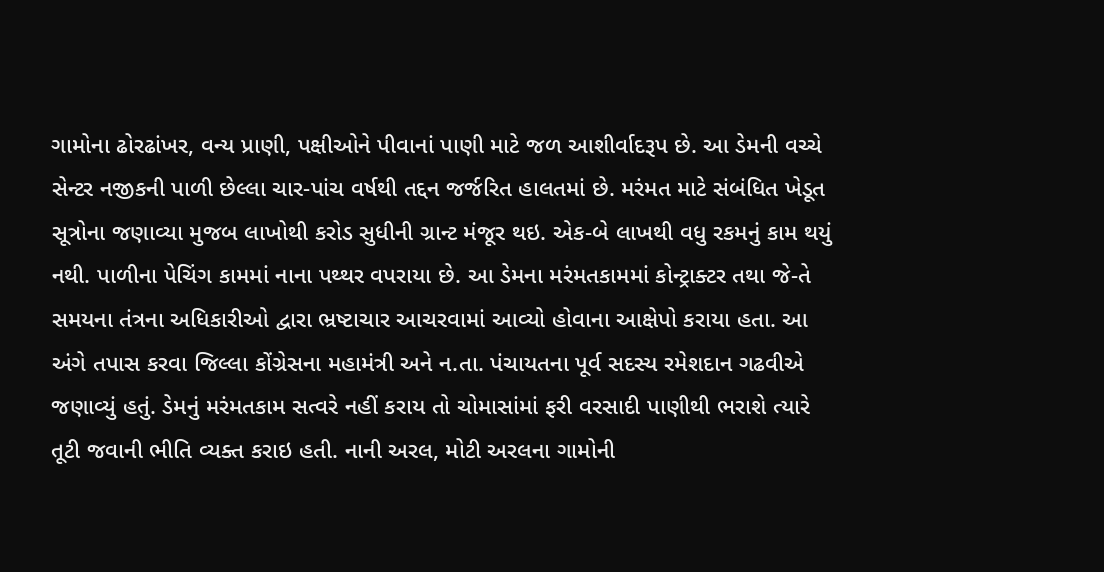ગામોના ઢોરઢાંખર, વન્ય પ્રાણી, પક્ષીઓને પીવાનાં પાણી માટે જળ આશીર્વાદરૂપ છે. આ ડેમની વચ્ચે સેન્ટર નજીકની પાળી છેલ્લા ચાર-પાંચ વર્ષથી તદ્દન જર્જરિત હાલતમાં છે. મરંમત માટે સંબંધિત ખેડૂત સૂત્રોના જણાવ્યા મુજબ લાખોથી કરોડ સુધીની ગ્રાન્ટ મંજૂર થઇ. એક-બે લાખથી વધુ રકમનું કામ થયું નથી. પાળીના પેચિંગ કામમાં નાના પથ્થર વપરાયા છે. આ ડેમના મરંમતકામમાં કોન્ટ્રાક્ટર તથા જે-તે સમયના તંત્રના અધિકારીઓ દ્વારા ભ્રષ્ટાચાર આચરવામાં આવ્યો હોવાના આક્ષેપો કરાયા હતા. આ અંગે તપાસ કરવા જિલ્લા કોંગ્રેસના મહામંત્રી અને ન.તા. પંચાયતના પૂર્વ સદસ્ય રમેશદાન ગઢવીએ જણાવ્યું હતું. ડેમનું મરંમતકામ સત્વરે નહીં કરાય તો ચોમાસાંમાં ફરી વરસાદી પાણીથી ભરાશે ત્યારે તૂટી જવાની ભીતિ વ્યક્ત કરાઇ હતી. નાની અરલ, મોટી અરલના ગામોની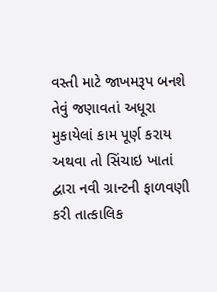વસ્તી માટે જાખમરૂપ બનશે તેવું જણાવતાં અધૂરા મુકાયેલાં કામ પૂર્ણ કરાય અથવા તો સિંચાઇ ખાતાં દ્વારા નવી ગ્રાન્ટની ફાળવણી કરી તાત્કાલિક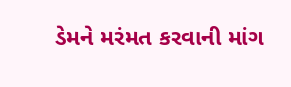ડેમને મરંમત કરવાની માંગ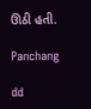ઊઠી હતી.

Panchang

dd